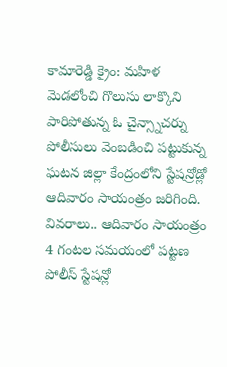కామారెడ్డి క్రైం: మహిళ మెడలోంచి గొలుసు లాక్కొని పారిపోతున్న ఓ చైన్స్నాచర్ను పోలీసులు వెంబడించి పట్టుకున్న ఘటన జిల్లా కేంద్రంలోని స్టేషన్రోడ్లో ఆదివారం సాయంత్రం జరిగింది. వివరాలు.. ఆదివారం సాయంత్రం 4 గంటల సమయంలో పట్టణ పోలీస్ స్టేషన్లో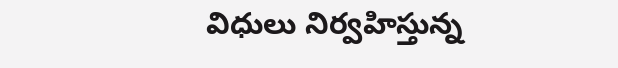విధులు నిర్వహిస్తున్న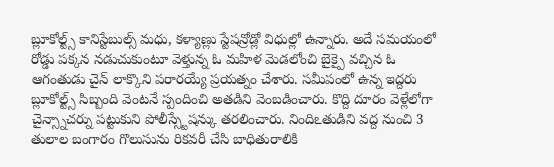బ్లూకోల్ట్స్ కానిస్టేబుల్స్ మధు, కళ్యాణ్లు స్టేషన్రోడ్లో విధుల్లో ఉన్నారు. అదే సమయంలో రోడ్డు పక్కన నడుచుకుంటూ వెళ్తున్న ఓ మహిళ మెడలోంచి బైక్పై వచ్చిన ఓ ఆగంతుడు చైన్ లాక్కొని పరారయ్యే ప్రయత్నం చేశారు. సమీపంలో ఉన్న ఇద్దరు బ్లూకోల్ట్స్ సిబ్బంది వెంటనే స్పందించి అతడిని వెంబడించారు. కొద్ది దూరం వెళ్లేలోగా చైన్స్నాచర్ను పట్టుకుని పోలీస్స్టేషన్కు తరలించారు. నిందిఽతుడిని వద్ద నుంచి 3 తులాల బంగారం గొలుసును రికవరీ చేసి బాధితురాలికి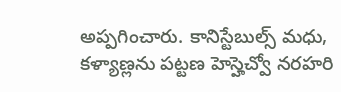అప్పగించారు. కానిస్టేబుల్స్ మధు, కళ్యాణ్లను పట్టణ హెస్హెచ్వో నరహరి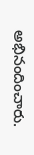అభినందించారు.